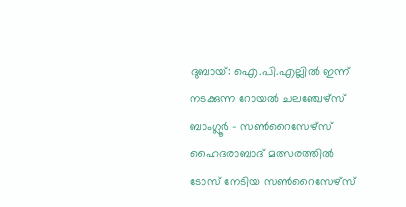ദുബായ്: ഐ.പി.എല്ലിൽ ഇന്ന് നടക്കുന്ന റോയൽ ചലഞ്ചേഴ്സ് ബാംഗ്ലൂർ - സൺറൈസേഴ്സ് ഹൈദരാബാദ് മത്സരത്തിൽ ടോസ് നേടിയ സൺറൈസേഴ്സ്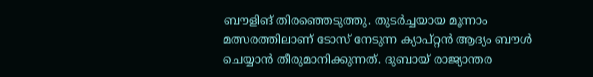ബൗളിങ് തിരഞ്ഞെടുത്തു. തുടർച്ചയായ മൂന്നാം മത്സരത്തിലാണ് ടോസ് നേടുന്ന ക്യാപ്റ്റൻ ആദ്യം ബൗൾ ചെയ്യാൻ തീരുമാനിക്കുന്നത്. ദുബായ് രാജ്യാന്തര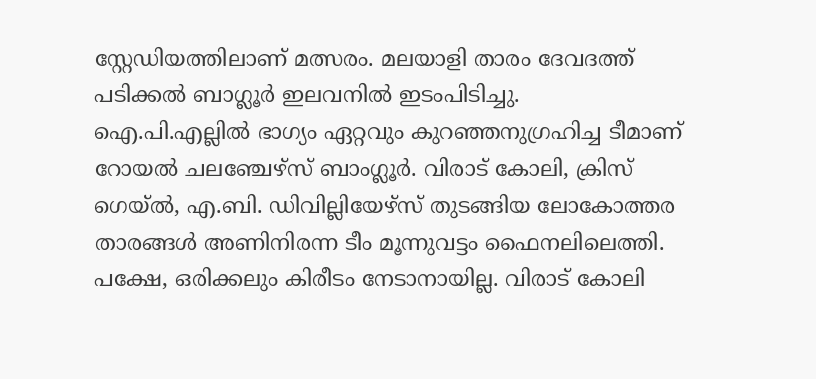സ്റ്റേഡിയത്തിലാണ് മത്സരം. മലയാളി താരം ദേവദത്ത് പടിക്കൽ ബാഗ്ലൂർ ഇലവനിൽ ഇടംപിടിച്ചു.
ഐ.പി.എല്ലിൽ ഭാഗ്യം ഏറ്റവും കുറഞ്ഞനുഗ്രഹിച്ച ടീമാണ് റോയൽ ചലഞ്ചേഴ്സ് ബാംഗ്ലൂർ. വിരാട് കോലി, ക്രിസ് ഗെയ്ൽ, എ.ബി. ഡിവില്ലിയേഴ്സ് തുടങ്ങിയ ലോകോത്തര താരങ്ങൾ അണിനിരന്ന ടീം മൂന്നുവട്ടം ഫൈനലിലെത്തി. പക്ഷേ, ഒരിക്കലും കിരീടം നേടാനായില്ല. വിരാട് കോലി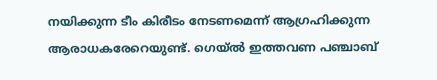നയിക്കുന്ന ടീം കിരീടം നേടണമെന്ന് ആഗ്രഹിക്കുന്ന ആരാധകരേറെയുണ്ട്. ഗെയ്ൽ ഇത്തവണ പഞ്ചാബ്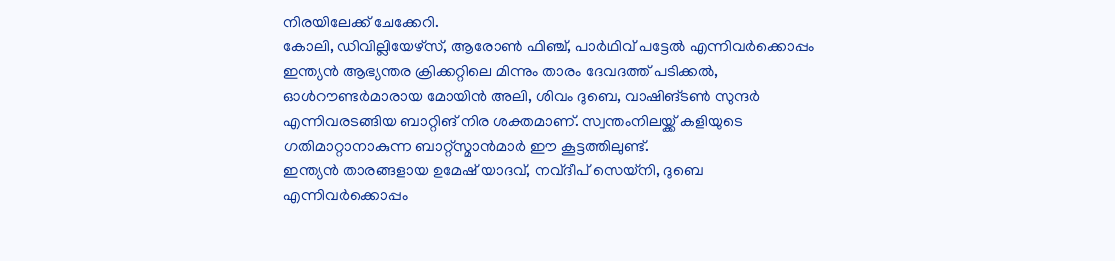നിരയിലേക്ക് ചേക്കേറി.
കോലി, ഡിവില്ലിയേഴ്സ്, ആരോൺ ഫിഞ്ച്, പാർഥിവ് പട്ടേൽ എന്നിവർക്കൊപ്പം ഇന്ത്യൻ ആഭ്യന്തര ക്രിക്കറ്റിലെ മിന്നും താരം ദേവദത്ത് പടിക്കൽ, ഓൾറൗണ്ടർമാരായ മോയിൻ അലി, ശിവം ദുബെ, വാഷിങ്ടൺ സുന്ദർ എന്നിവരടങ്ങിയ ബാറ്റിങ് നിര ശക്തമാണ്. സ്വന്തംനിലയ്ക്ക് കളിയുടെ ഗതിമാറ്റാനാകുന്ന ബാറ്റ്സ്മാൻമാർ ഈ കൂട്ടത്തിലുണ്ട്.
ഇന്ത്യൻ താരങ്ങളായ ഉമേഷ് യാദവ്, നവ്ദീപ് സെയ്നി, ദുബെ എന്നിവർക്കൊപ്പം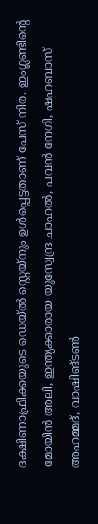ദക്ഷിണാഫ്രിക്കയുടെ ഡെയ്ൽ സ്റ്റെയ്നും ഉൾപ്പെട്ടതാണ് പേസ് നിര. ഇംഗ്ലണ്ടിന്റെ മോയിൻ അലി, ഇന്ത്യക്കാരായ യുസ്വേന്ദ്ര ചാഹൽ, പവൻ നേഗി, ഷഹബാസ് അഹമ്മദ്, വാഷിങ്ടൺ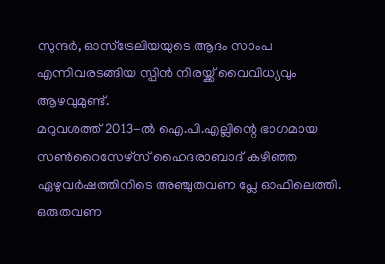സുന്ദർ, ഓസ്ട്രേലിയയുടെ ആദം സാംപ എന്നിവരടങ്ങിയ സ്പിൻ നിരയ്ക്ക് വൈവിധ്യവും ആഴവുമുണ്ട്.
മറുവശത്ത് 2013-ൽ ഐ.പി.എല്ലിന്റെ ഭാഗമായ സൺറൈസേഴ്സ് ഹൈദരാബാദ് കഴിഞ്ഞ ഏഴുവർഷത്തിനിടെ അഞ്ചുതവണ പ്ലേ ഓഫിലെത്തി. ഒരുതവണ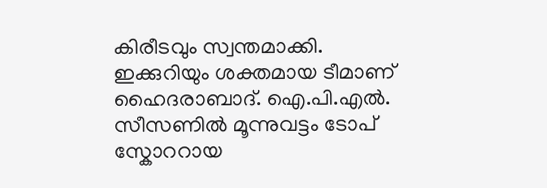കിരീടവും സ്വന്തമാക്കി.
ഇക്കുറിയും ശക്തമായ ടീമാണ് ഹൈദരാബാദ്. ഐ.പി.എൽ. സീസണിൽ മൂന്നുവട്ടം ടോപ് സ്കോററായ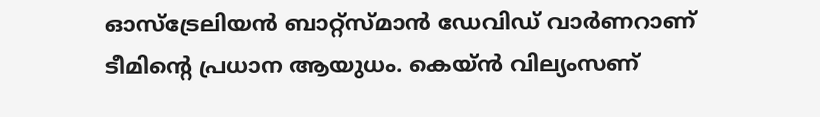ഓസ്ട്രേലിയൻ ബാറ്റ്സ്മാൻ ഡേവിഡ് വാർണറാണ് ടീമിന്റെ പ്രധാന ആയുധം. കെയ്ൻ വില്യംസണ്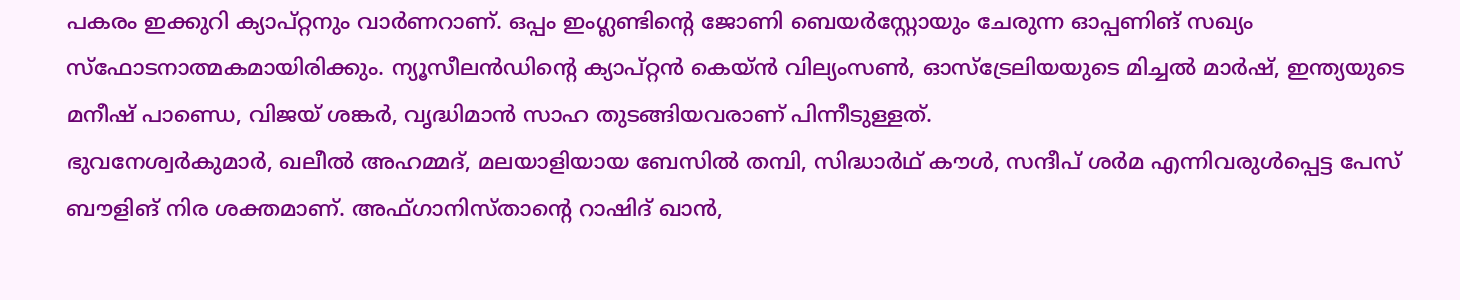പകരം ഇക്കുറി ക്യാപ്റ്റനും വാർണറാണ്. ഒപ്പം ഇംഗ്ലണ്ടിന്റെ ജോണി ബെയർസ്റ്റോയും ചേരുന്ന ഓപ്പണിങ് സഖ്യം സ്ഫോടനാത്മകമായിരിക്കും. ന്യൂസീലൻഡിന്റെ ക്യാപ്റ്റൻ കെയ്ൻ വില്യംസൺ, ഓസ്ട്രേലിയയുടെ മിച്ചൽ മാർഷ്, ഇന്ത്യയുടെ മനീഷ് പാണ്ഡെ, വിജയ് ശങ്കർ, വൃദ്ധിമാൻ സാഹ തുടങ്ങിയവരാണ് പിന്നീടുള്ളത്.
ഭുവനേശ്വർകുമാർ, ഖലീൽ അഹമ്മദ്, മലയാളിയായ ബേസിൽ തമ്പി, സിദ്ധാർഥ് കൗൾ, സന്ദീപ് ശർമ എന്നിവരുൾപ്പെട്ട പേസ് ബൗളിങ് നിര ശക്തമാണ്. അഫ്ഗാനിസ്താന്റെ റാഷിദ് ഖാൻ,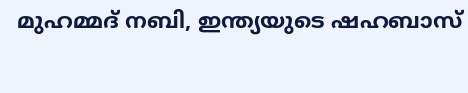മുഹമ്മദ് നബി, ഇന്ത്യയുടെ ഷഹബാസ്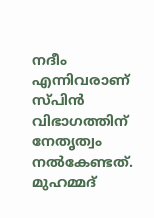നദീം എന്നിവരാണ് സ്പിൻ വിഭാഗത്തിന് നേതൃത്വം നൽകേണ്ടത്. മുഹമ്മദ്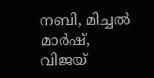നബി, മിച്ചൽ മാർഷ്, വിജയ്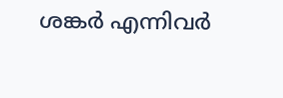ശങ്കർ എന്നിവർ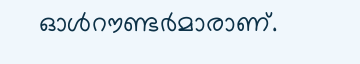ഓൾറൗണ്ടർമാരാണ്.